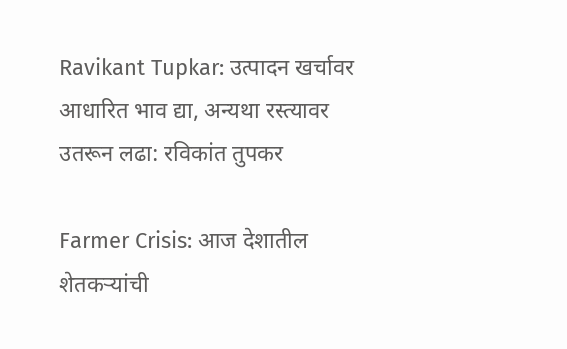Ravikant Tupkar: उत्पादन खर्चावर आधारित भाव द्या, अन्यथा रस्त्यावर उतरून लढा: रविकांत तुपकर

Farmer Crisis: आज देशातील शेतकऱ्यांची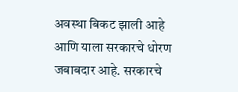अवस्था बिकट झाली आहे आणि याला सरकारचे धोरण जबाबदार आहे. सरकारचे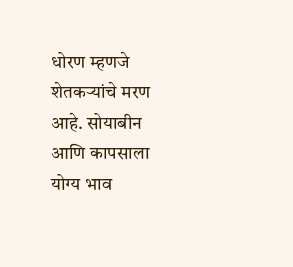धोरण म्हणजे शेतकऱ्यांचे मरण आहे. सोयाबीन आणि कापसाला योग्य भाव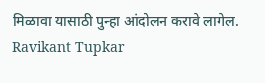मिळावा यासाठी पुन्हा आंदोलन करावे लागेल.
Ravikant Tupkar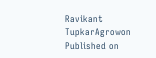Ravikant TupkarAgrowon
Published on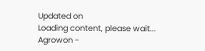Updated on
Loading content, please wait...
Agrowon -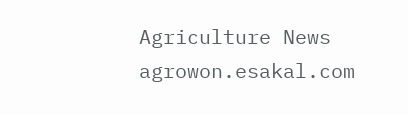Agriculture News
agrowon.esakal.com